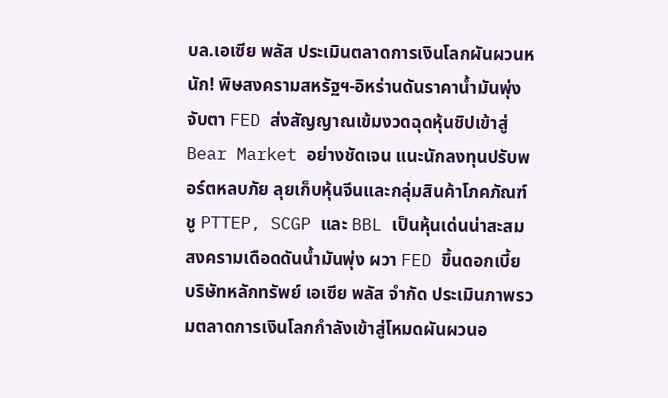บล.เอเซีย พลัส ประเมินตลาดการเงินโลกผันผวนหนัก! พิษสงครามสหรัฐฯ-อิหร่านดันราคาน้ำมันพุ่ง จับตา FED ส่งสัญญาณเข้มงวดฉุดหุ้นชิปเข้าสู่ Bear Market อย่างชัดเจน แนะนักลงทุนปรับพอร์ตหลบภัย ลุยเก็บหุ้นจีนและกลุ่มสินค้าโภคภัณฑ์ ชู PTTEP, SCGP และ BBL เป็นหุ้นเด่นน่าสะสม
สงครามเดือดดันน้ำมันพุ่ง ผวา FED ขึ้นดอกเบี้ย
บริษัทหลักทรัพย์ เอเซีย พลัส จำกัด ประเมินภาพรวมตลาดการเงินโลกกำลังเข้าสู่โหมดผันผวนอ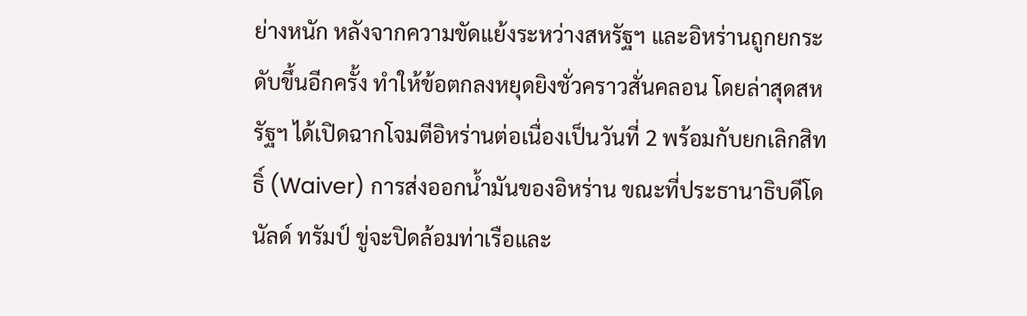ย่างหนัก หลังจากความขัดแย้งระหว่างสหรัฐฯ และอิหร่านถูกยกระดับขึ้นอีกครั้ง ทำให้ข้อตกลงหยุดยิงชั่วคราวสั่นคลอน โดยล่าสุดสหรัฐฯ ได้เปิดฉากโจมตีอิหร่านต่อเนื่องเป็นวันที่ 2 พร้อมกับยกเลิกสิทธิ์ (Waiver) การส่งออกน้ำมันของอิหร่าน ขณะที่ประธานาธิบดีโดนัลด์ ทรัมป์ ขู่จะปิดล้อมท่าเรือและ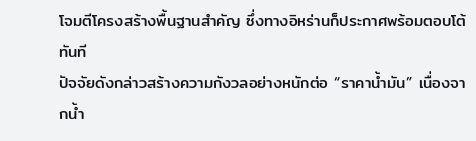โจมตีโครงสร้างพื้นฐานสำคัญ ซึ่งทางอิหร่านก็ประกาศพร้อมตอบโต้ทันที
ปัจจัยดังกล่าวสร้างความกังวลอย่างหนักต่อ “ราคาน้ำมัน” เนื่องจากน้ำ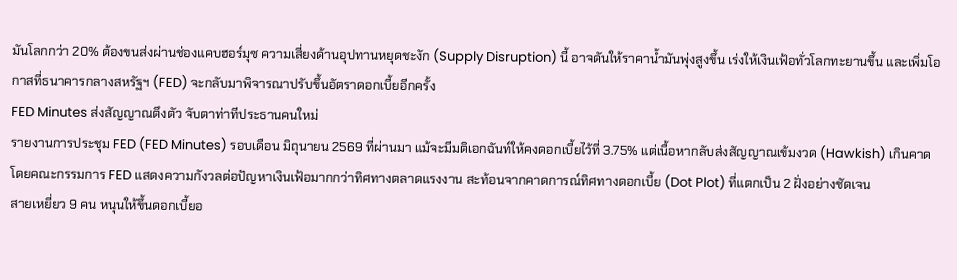มันโลกกว่า 20% ต้องขนส่งผ่านช่องแคบฮอร์มุซ ความเสี่ยงด้านอุปทานหยุดชะงัก (Supply Disruption) นี้ อาจดันให้ราคาน้ำมันพุ่งสูงขึ้น เร่งให้เงินเฟ้อทั่วโลกทะยานขึ้น และเพิ่มโอกาสที่ธนาคารกลางสหรัฐฯ (FED) จะกลับมาพิจารณาปรับขึ้นอัตราดอกเบี้ยอีกครั้ง
FED Minutes ส่งสัญญาณตึงตัว จับตาท่าทีประธานคนใหม่
รายงานการประชุม FED (FED Minutes) รอบเดือน มิถุนายน 2569 ที่ผ่านมา แม้จะมีมติเอกฉันท์ให้คงดอกเบี้ยไว้ที่ 3.75% แต่เนื้อหากลับส่งสัญญาณเข้มงวด (Hawkish) เกินคาด โดยคณะกรรมการ FED แสดงความกังวลต่อปัญหาเงินเฟ้อมากกว่าทิศทางตลาดแรงงาน สะท้อนจากคาดการณ์ทิศทางดอกเบี้ย (Dot Plot) ที่แตกเป็น 2 ฝั่งอย่างชัดเจน
สายเหยี่ยว 9 คน หนุนให้ขึ้นดอกเบี้ยอ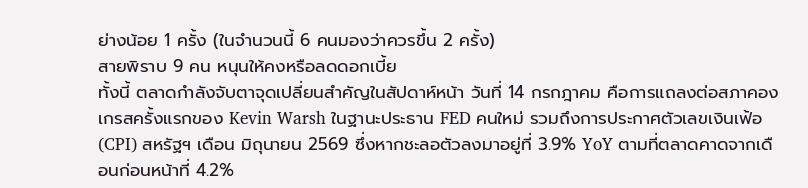ย่างน้อย 1 ครั้ง (ในจำนวนนี้ 6 คนมองว่าควรขึ้น 2 ครั้ง)
สายพิราบ 9 คน หนุนให้คงหรือลดดอกเบี้ย
ทั้งนี้ ตลาดกำลังจับตาจุดเปลี่ยนสำคัญในสัปดาห์หน้า วันที่ 14 กรกฎาคม คือการแถลงต่อสภาคองเกรสครั้งแรกของ Kevin Warsh ในฐานะประธาน FED คนใหม่ รวมถึงการประกาศตัวเลขเงินเฟ้อ (CPI) สหรัฐฯ เดือน มิถุนายน 2569 ซึ่งหากชะลอตัวลงมาอยู่ที่ 3.9% YoY ตามที่ตลาดคาดจากเดือนก่อนหน้าที่ 4.2%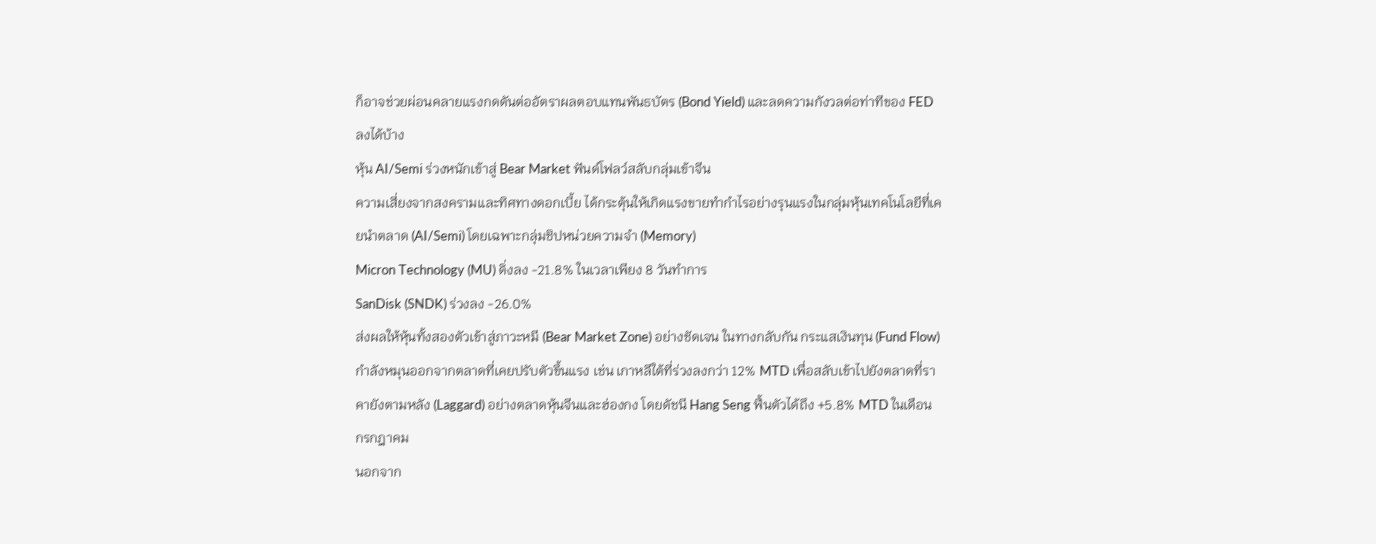ก็อาจช่วยผ่อนคลายแรงกดดันต่ออัตราผลตอบแทนพันธบัตร (Bond Yield) และลดความกังวลต่อท่าทีของ FED ลงได้บ้าง
หุ้น AI/Semi ร่วงหนักเข้าสู่ Bear Market ฟันด์โฟลว์สลับกลุ่มเข้าจีน
ความเสี่ยงจากสงครามและทิศทางดอกเบี้ย ได้กระตุ้นให้เกิดแรงขายทำกำไรอย่างรุนแรงในกลุ่มหุ้นเทคโนโลยีที่เคยนำตลาด (AI/Semi) โดยเฉพาะกลุ่มชิปหน่วยความจำ (Memory)
Micron Technology (MU) ดิ่งลง -21.8% ในเวลาเพียง 8 วันทำการ
SanDisk (SNDK) ร่วงลง -26.0%
ส่งผลให้หุ้นทั้งสองตัวเข้าสู่ภาวะหมี (Bear Market Zone) อย่างชัดเจน ในทางกลับกัน กระแสเงินทุน (Fund Flow) กำลังหมุนออกจากตลาดที่เคยปรับตัวขึ้นแรง เช่น เกาหลีใต้ที่ร่วงลงกว่า 12% MTD เพื่อสลับเข้าไปยังตลาดที่ราคายังตามหลัง (Laggard) อย่างตลาดหุ้นจีนและฮ่องกง โดยดัชนี Hang Seng ฟื้นตัวได้ถึง +5.8% MTD ในเดือน กรกฎาคม
นอกจาก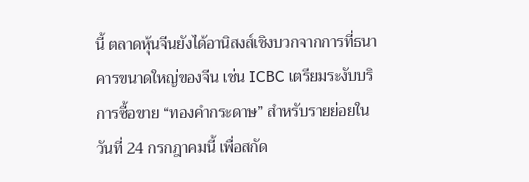นี้ ตลาดหุ้นจีนยังได้อานิสงส์เชิงบวกจากการที่ธนาคารขนาดใหญ่ของจีน เช่น ICBC เตรียมระงับบริการซื้อขาย “ทองคำกระดาษ” สำหรับรายย่อยในวันที่ 24 กรกฎาคมนี้ เพื่อสกัด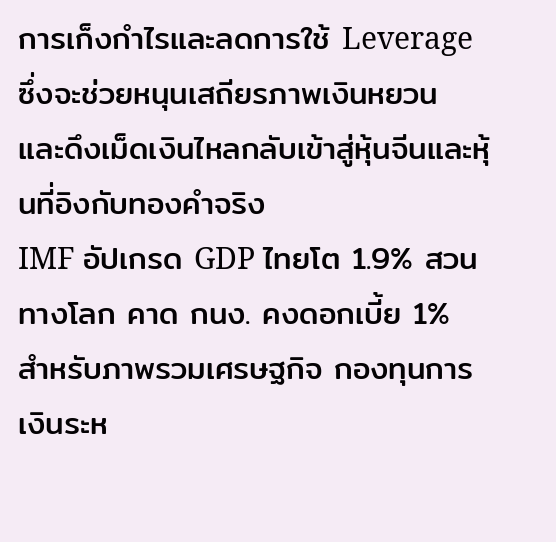การเก็งกำไรและลดการใช้ Leverage ซึ่งจะช่วยหนุนเสถียรภาพเงินหยวน และดึงเม็ดเงินไหลกลับเข้าสู่หุ้นจีนและหุ้นที่อิงกับทองคำจริง
IMF อัปเกรด GDP ไทยโต 1.9% สวนทางโลก คาด กนง. คงดอกเบี้ย 1%
สำหรับภาพรวมเศรษฐกิจ กองทุนการเงินระห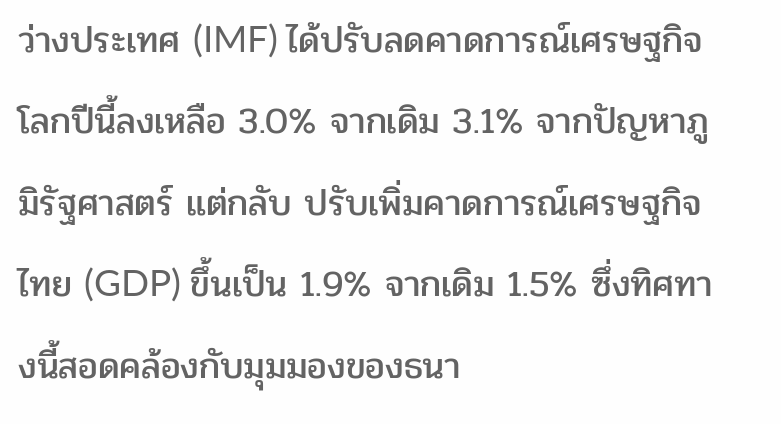ว่างประเทศ (IMF) ได้ปรับลดคาดการณ์เศรษฐกิจโลกปีนี้ลงเหลือ 3.0% จากเดิม 3.1% จากปัญหาภูมิรัฐศาสตร์ แต่กลับ ปรับเพิ่มคาดการณ์เศรษฐกิจไทย (GDP) ขึ้นเป็น 1.9% จากเดิม 1.5% ซึ่งทิศทางนี้สอดคล้องกับมุมมองของธนา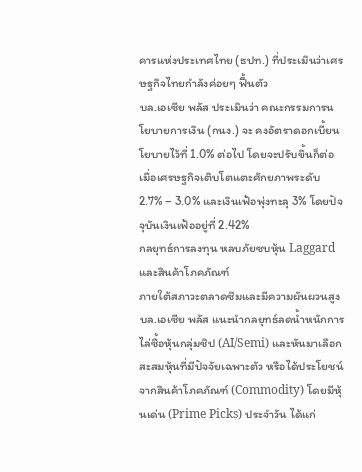คารแห่งประเทศไทย (ธปท.) ที่ประเมินว่าเศรษฐกิจไทยกำลังค่อยๆ ฟื้นตัว
บล.เอเซีย พลัส ประเมินว่า คณะกรรมการนโยบายการเงิน (กนง.) จะ คงอัตราดอกเบี้ยนโยบายไว้ที่ 1.0% ต่อไป โดยจะปรับขึ้นก็ต่อเมื่อเศรษฐกิจเติบโตแตะศักยภาพระดับ 2.7% – 3.0% และเงินเฟ้อพุ่งทะลุ 3% โดยปัจจุบันเงินเฟ้ออยู่ที่ 2.42%
กลยุทธ์การลงทุน หลบภัยซบหุ้น Laggard และสินค้าโภคภัณฑ์
ภายใต้สภาวะตลาดซึมและมีความผันผวนสูง บล.เอเซีย พลัส แนะนำกลยุทธ์ลดน้ำหนักการไล่ซื้อหุ้นกลุ่มชิป (AI/Semi) และหันมาเลือกสะสมหุ้นที่มีปัจจัยเฉพาะตัว หรือได้ประโยชน์จากสินค้าโภคภัณฑ์ (Commodity) โดยมีหุ้นเด่น (Prime Picks) ประจำวัน ได้แก่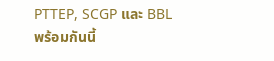PTTEP, SCGP และ BBL
พร้อมกันนี้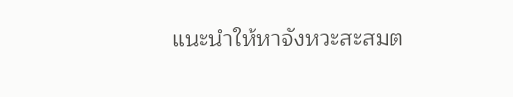แนะนำให้หาจังหวะสะสมต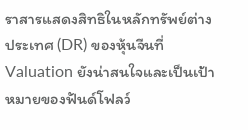ราสารแสดงสิทธิในหลักทรัพย์ต่างประเทศ (DR) ของหุ้นจีนที่ Valuation ยังน่าสนใจและเป็นเป้าหมายของฟันด์โฟลว์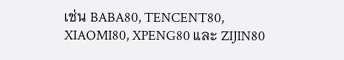เช่น BABA80, TENCENT80, XIAOMI80, XPENG80 และ ZIJIN80